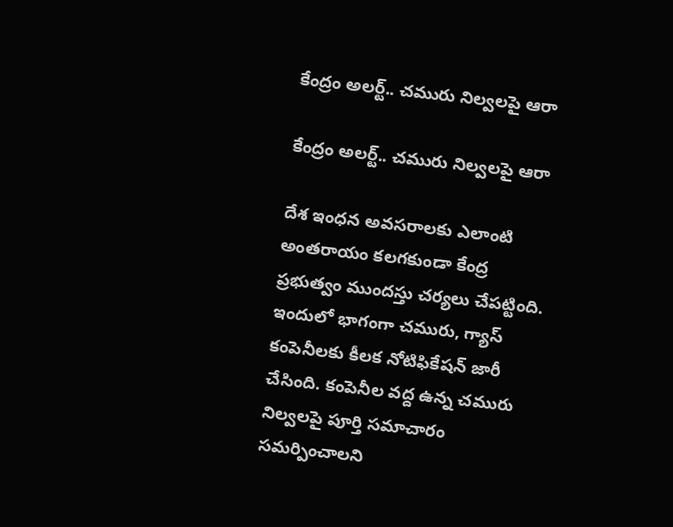కేంద్రం అలర్ట్.. చమురు నిల్వలపై ఆరా

కేంద్రం అలర్ట్.. చమురు నిల్వలపై ఆరా

దేశ ఇంధన అవసరాలకు ఎలాంటి అంతరాయం కలగకుండా కేంద్ర ప్రభుత్వం ముందస్తు చర్యలు చేపట్టింది. ఇందులో భాగంగా చమురు, గ్యాస్ కంపెనీలకు కీలక నోటిఫికేషన్ జారీ చేసింది. కంపెనీల వద్ద ఉన్న చమురు నిల్వలపై పూర్తి సమాచారం సమర్పించాలని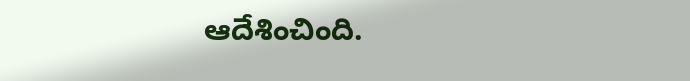ఆదేశించింది.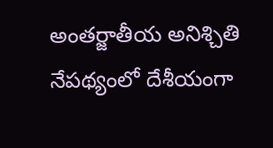అంతర్జాతీయ అనిశ్చితి నేపథ్యంలో దేశీయంగా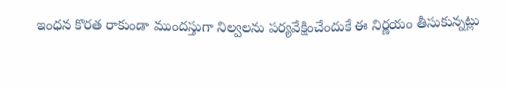ఇంధన కొరత రాకుండా ముందస్తుగా నిల్వలను పర్యవేక్షించేందుకే ఈ నిర్ణయం తీసుకున్నట్లు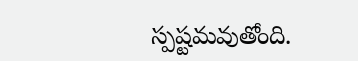స్పష్టమవుతోంది.